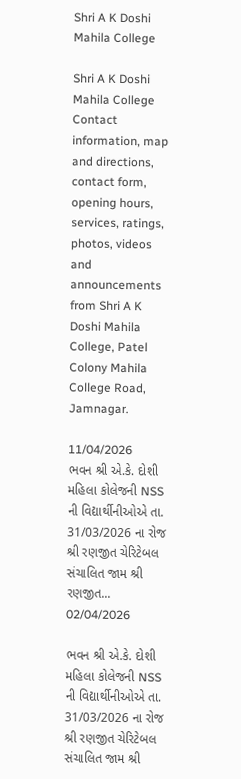Shri A K Doshi Mahila College

Shri A K Doshi Mahila College Contact information, map and directions, contact form, opening hours, services, ratings, photos, videos and announcements from Shri A K Doshi Mahila College, Patel Colony Mahila College Road, Jamnagar.

11/04/2026
ભવન શ્રી એ.કે. દોશી મહિલા કોલેજની NSS ની વિદ્યાર્થીનીઓએ તા. 31/03/2026 ના રોજ શ્રી રણજીત ચેરિટેબલ સંચાલિત જામ શ્રી રણજીત...
02/04/2026

ભવન શ્રી એ.કે. દોશી મહિલા કોલેજની NSS ની વિદ્યાર્થીનીઓએ તા. 31/03/2026 ના રોજ શ્રી રણજીત ચેરિટેબલ સંચાલિત જામ શ્રી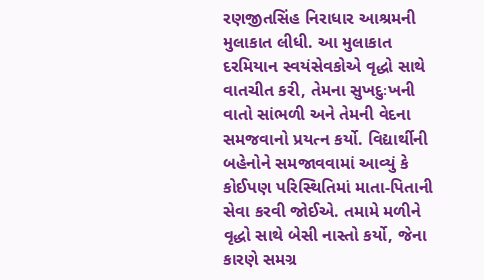રણજીતસિંહ નિરાધાર આશ્રમની મુલાકાત લીધી. આ મુલાકાત દરમિયાન સ્વયંસેવકોએ વૃદ્ધો સાથે વાતચીત કરી, તેમના સુખદુઃખની વાતો સાંભળી અને તેમની વેદના સમજવાનો પ્રયત્ન કર્યો. વિદ્યાર્થીની બહેનોને સમજાવવામાં આવ્યું કે કોઈપણ પરિસ્થિતિમાં માતા-પિતાની સેવા કરવી જોઈએ. તમામે મળીને વૃદ્ધો સાથે બેસી નાસ્તો કર્યો, જેના કારણે સમગ્ર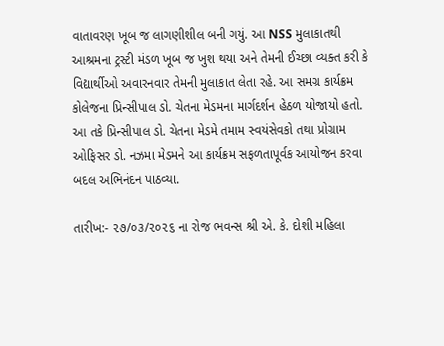વાતાવરણ ખૂબ જ લાગણીશીલ બની ગયું. આ NSS મુલાકાતથી આશ્રમના ટ્રસ્ટી મંડળ ખૂબ જ ખુશ થયા અને તેમની ઈચ્છા વ્યક્ત કરી કે વિદ્યાર્થીઓ અવારનવાર તેમની મુલાકાત લેતા રહે. આ સમગ્ર કાર્યક્રમ કોલેજના પ્રિન્સીપાલ ડો. ચેતના મેડમના માર્ગદર્શન હેઠળ યોજાયો હતો. આ તકે પ્રિન્સીપાલ ડો. ચેતના મેડમે તમામ સ્વયંસેવકો તથા પ્રોગ્રામ ઓફિસર ડો. નઝમા મેડમને આ કાર્યક્રમ સફળતાપૂર્વક આયોજન કરવા બદલ અભિનંદન પાઠવ્યા.

તારીખ:- ૨૭/૦૩/૨૦૨૬ ના રોજ ભવન્સ શ્રી એ. કે. દોશી મહિલા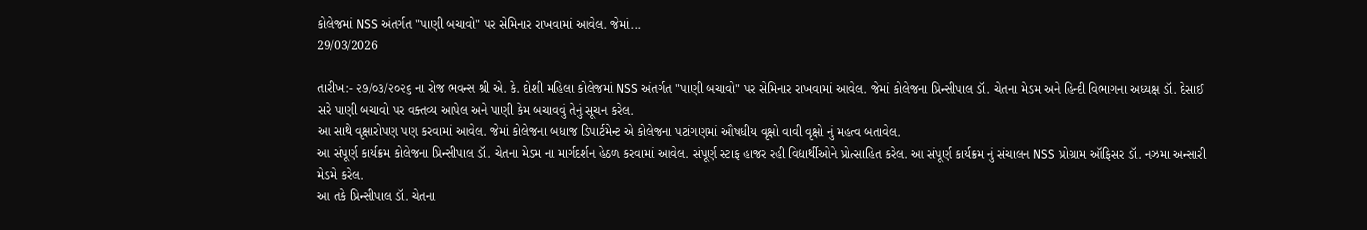કોલેજમાં NSS અંતર્ગત "પાણી બચાવો" પર સેમિનાર રાખવામાં આવેલ. જેમાં...
29/03/2026

તારીખ:- ૨૭/૦૩/૨૦૨૬ ના રોજ ભવન્સ શ્રી એ. કે. દોશી મહિલા કોલેજમાં NSS અંતર્ગત "પાણી બચાવો" પર સેમિનાર રાખવામાં આવેલ. જેમાં કોલેજના પ્રિન્સીપાલ ડૉ. ચેતના મેડમ અને હિન્દી વિભાગના અધ્યક્ષ ડૉ. દેસાઈ સરે પાણી બચાવો પર વક્તવ્ય આપેલ અને પાણી કેમ બચાવવું તેનું સૂચન કરેલ.
આ સાથે વૃક્ષારોપણ પણ કરવામાં આવેલ. જેમાં કોલેજના બધાજ ડિપાર્ટમેન્ટ એ કોલેજના પટાંગણમાં ઔષધીય વૃક્ષો વાવી વૃક્ષો નું મહત્વ બતાવેલ.
આ સંપૂર્ણ કાર્યક્રમ કોલેજના પ્રિન્સીપાલ ડૉ. ચેતના મેડમ ના માર્ગદર્શન હેઠળ કરવામાં આવેલ. સંપૂર્ણ સ્ટાફ હાજર રહી વિદ્યાર્થીઓને પ્રોત્સાહિત કરેલ. આ સંપૂર્ણ કાર્યક્રમ નું સંચાલન NSS પ્રોગ્રામ ઑફિસર ડૉ. નઝમા અન્સારી મેડમે કરેલ.
આ તકે પ્રિન્સીપાલ ડૉ. ચેતના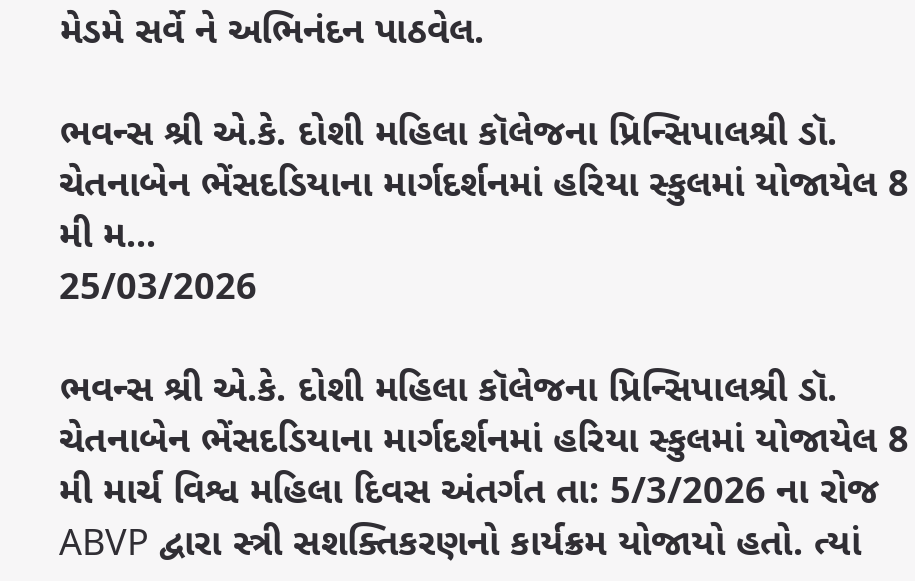મેડમે સર્વે ને અભિનંદન પાઠવેલ.

ભવન્સ શ્રી એ.કે. દોશી મહિલા કૉલેજના પ્રિન્સિપાલશ્રી ડૉ. ચેતનાબેન ભેંસદડિયાના માર્ગદર્શનમાં હરિયા સ્કુલમાં યોજાયેલ 8 મી મ...
25/03/2026

ભવન્સ શ્રી એ.કે. દોશી મહિલા કૉલેજના પ્રિન્સિપાલશ્રી ડૉ. ચેતનાબેન ભેંસદડિયાના માર્ગદર્શનમાં હરિયા સ્કુલમાં યોજાયેલ 8 મી માર્ચ વિશ્વ મહિલા દિવસ અંતર્ગત તા: 5/3/2026 ના રોજ ABVP દ્વારા સ્ત્રી સશક્તિકરણનો કાર્યક્રમ યોજાયો હતો. ત્યાં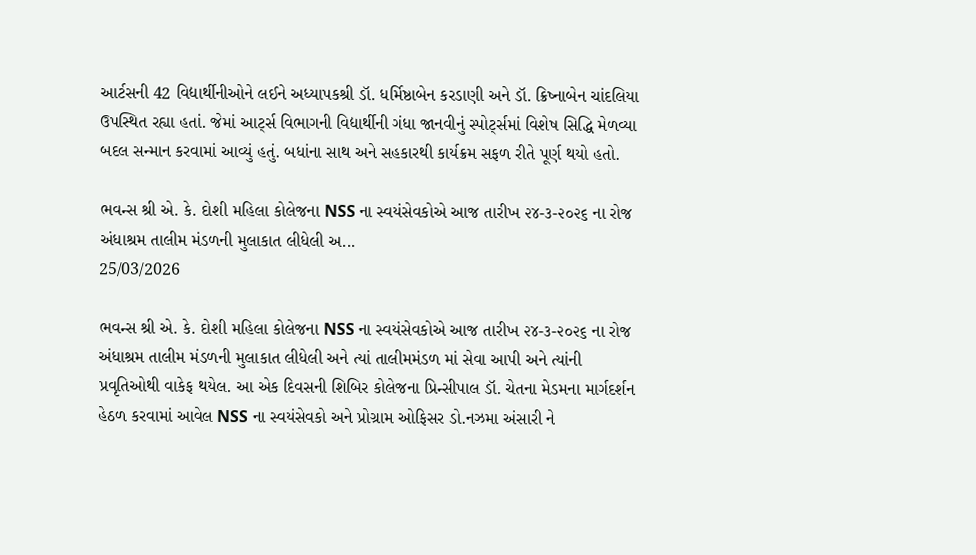આર્ટસની 42 વિદ્યાર્થીનીઓને લઈને અધ્યાપકશ્રી ડૉ. ધર્મિષ્ઠાબેન કરડાણી અને ડૉ. ક્રિષ્નાબેન ચાંદલિયા ઉપસ્થિત રહ્યા હતાં. જેમાં આર્ટ્સ વિભાગની વિદ્યાર્થીની ગંધા જાનવીનું સ્પોર્ટ્સમાં વિશેષ સિદ્ધિ મેળવ્યા બદલ સન્માન કરવામાં આવ્યું હતું. બધાંના સાથ અને સહકારથી કાર્યક્રમ સફળ રીતે પૂર્ણ થયો હતો.

ભવન્સ શ્રી એ. કે. દોશી મહિલા કોલેજના NSS ના સ્વયંસેવકોએ આજ તારીખ ૨૪-૩-૨૦૨૬ ના રોજ અંધાશ્રમ તાલીમ મંડળની મુલાકાત લીધેલી અ...
25/03/2026

ભવન્સ શ્રી એ. કે. દોશી મહિલા કોલેજના NSS ના સ્વયંસેવકોએ આજ તારીખ ૨૪-૩-૨૦૨૬ ના રોજ અંધાશ્રમ તાલીમ મંડળની મુલાકાત લીધેલી અને ત્યાં તાલીમમંડળ માં સેવા આપી અને ત્યાંની પ્રવૃતિઓથી વાકેફ થયેલ. આ એક દિવસની શિબિર કોલેજના પ્રિન્સીપાલ ડૉ. ચેતના મેડમના માર્ગદર્શન હેઠળ કરવામાં આવેલ NSS ના સ્વયંસેવકો અને પ્રોગ્રામ ઓફિસર ડો.નઝમા અંસારી ને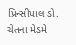પ્રિન્સીપાલ ડો. ચેતના મેડમે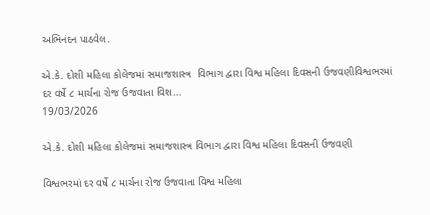અભિનંદન પાઠવેલ.

એ.કે. દોશી મહિલા કોલેજમાં સમાજશાસ્ત્ર  વિભાગ દ્વારા વિશ્વ મહિલા દિવસની ઉજવણીવિશ્વભરમાં દર વર્ષે ૮ માર્ચના રોજ ઉજવાતા વિશ...
19/03/2026

એ.કે. દોશી મહિલા કોલેજમાં સમાજશાસ્ત્ર વિભાગ દ્વારા વિશ્વ મહિલા દિવસની ઉજવણી

વિશ્વભરમાં દર વર્ષે ૮ માર્ચના રોજ ઉજવાતા વિશ્વ મહિલા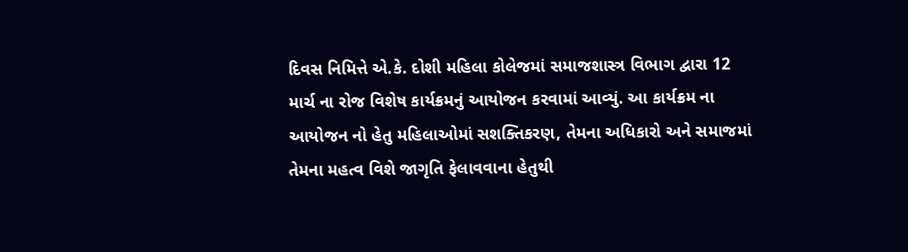દિવસ નિમિત્તે એ.કે. દોશી મહિલા કોલેજમાં સમાજશાસ્ત્ર વિભાગ દ્વારા 12 માર્ચ ના રોજ વિશેષ કાર્યક્રમનું આયોજન કરવામાં આવ્યું. આ કાર્યક્રમ ના આયોજન નો હેતુ મહિલાઓમાં સશક્તિકરણ, તેમના અધિકારો અને સમાજમાં તેમના મહત્વ વિશે જાગૃતિ ફેલાવવાના હેતુથી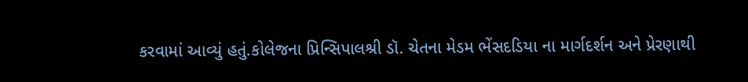કરવામાં આવ્યું હતું.કોલેજના પ્રિન્સિપાલશ્રી ડૉ. ચેતના મેડમ ભેંસદડિયા ના માર્ગદર્શન અને પ્રેરણાથી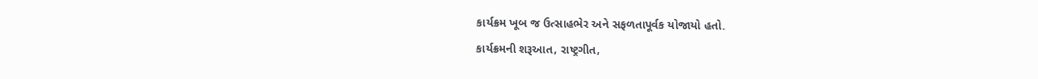કાર્યક્રમ ખૂબ જ ઉત્સાહભેર અને સફળતાપૂર્વક યોજાયો હતો.
કાર્યક્રમની શરૂઆત, રાષ્ટ્રગીત,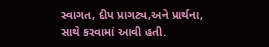સ્વાગત, દીપ પ્રાગટ્ય,અને પ્રાર્થના, સાથે કરવામાં આવી હતી.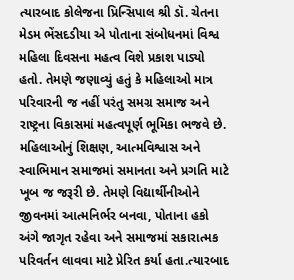ત્યારબાદ કોલેજના પ્રિન્સિપાલ શ્રી ડૉ. ચેતના મેડમ ભેંસદડીયા એ પોતાના સંબોધનમાં વિશ્વ મહિલા દિવસના મહત્વ વિશે પ્રકાશ પાડ્યો હતો. તેમણે જણાવ્યું હતું કે મહિલાઓ માત્ર પરિવારની જ નહીં પરંતુ સમગ્ર સમાજ અને રાષ્ટ્રના વિકાસમાં મહત્વપૂર્ણ ભૂમિકા ભજવે છે. મહિલાઓનું શિક્ષણ, આત્મવિશ્વાસ અને સ્વાભિમાન સમાજમાં સમાનતા અને પ્રગતિ માટે ખૂબ જ જરૂરી છે. તેમણે વિદ્યાર્થીનીઓને જીવનમાં આત્મનિર્ભર બનવા, પોતાના હકો અંગે જાગૃત રહેવા અને સમાજમાં સકારાત્મક પરિવર્તન લાવવા માટે પ્રેરિત કર્યા હતા.ત્યારબાદ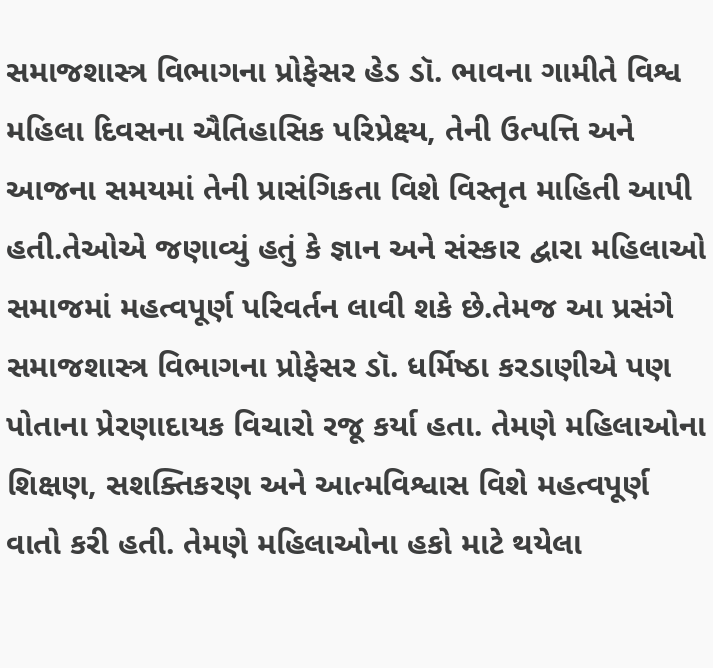સમાજશાસ્ત્ર વિભાગના પ્રોફેસર હેડ ડૉ. ભાવના ગામીતે વિશ્વ મહિલા દિવસના ઐતિહાસિક પરિપ્રેક્ષ્ય, તેની ઉત્પત્તિ અને આજના સમયમાં તેની પ્રાસંગિકતા વિશે વિસ્તૃત માહિતી આપી હતી.તેઓએ જણાવ્યું હતું કે જ્ઞાન અને સંસ્કાર દ્વારા મહિલાઓ સમાજમાં મહત્વપૂર્ણ પરિવર્તન લાવી શકે છે.તેમજ આ પ્રસંગે સમાજશાસ્ત્ર વિભાગના પ્રોફેસર ડૉ. ધર્મિષ્ઠા કરડાણીએ પણ પોતાના પ્રેરણાદાયક વિચારો રજૂ કર્યા હતા. તેમણે મહિલાઓના શિક્ષણ, સશક્તિકરણ અને આત્મવિશ્વાસ વિશે મહત્વપૂર્ણ વાતો કરી હતી. તેમણે મહિલાઓના હકો માટે થયેલા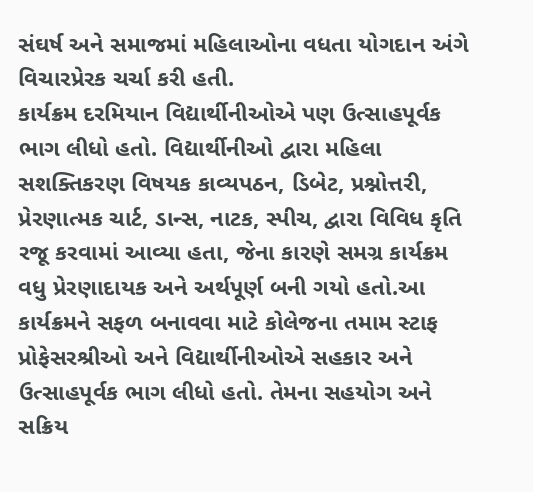સંઘર્ષ અને સમાજમાં મહિલાઓના વધતા યોગદાન અંગે વિચારપ્રેરક ચર્ચા કરી હતી.
કાર્યક્રમ દરમિયાન વિદ્યાર્થીનીઓએ પણ ઉત્સાહપૂર્વક ભાગ લીધો હતો. વિદ્યાર્થીનીઓ દ્વારા મહિલા સશક્તિકરણ વિષયક કાવ્યપઠન, ડિબેટ, પ્રશ્નોત્તરી, પ્રેરણાત્મક ચાર્ટ, ડાન્સ, નાટક, સ્પીચ, દ્વારા વિવિધ કૃતિ રજૂ કરવામાં આવ્યા હતા, જેના કારણે સમગ્ર કાર્યક્રમ વધુ પ્રેરણાદાયક અને અર્થપૂર્ણ બની ગયો હતો.આ કાર્યક્રમને સફળ બનાવવા માટે કોલેજના તમામ સ્ટાફ પ્રોફેસરશ્રીઓ અને વિદ્યાર્થીનીઓએ સહકાર અને ઉત્સાહપૂર્વક ભાગ લીધો હતો. તેમના સહયોગ અને સક્રિય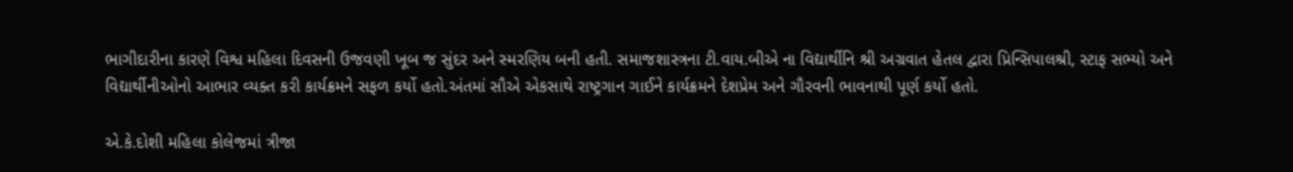ભાગીદારીના કારણે વિશ્વ મહિલા દિવસની ઉજવણી ખૂબ જ સુંદર અને સ્મરણિય બની હતી. સમાજશાસ્ત્રના ટી.વાય.બીએ ના વિદ્યાર્થીનિ શ્રી અગ્રવાત હેતલ દ્વારા પ્રિન્સિપાલશ્રી, સ્ટાફ સભ્યો અને વિદ્યાર્થીનીઓનો આભાર વ્યક્ત કરી કાર્યક્રમને સફળ કર્યો હતો.અંતમાં સૌએ એકસાથે રાષ્ટ્રગાન ગાઈને કાર્યક્રમને દેશપ્રેમ અને ગૌરવની ભાવનાથી પૂર્ણ કર્યો હતો.

એ.કે.દોશી મહિલા કોલેજમાં ત્રીજા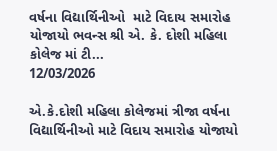વર્ષના વિદ્યાર્થિનીઓ  માટે વિદાય સમારોહ યોજાયો ભવન્સ શ્રી એ. કે. દોશી મહિલા કોલેજ માં ટી...
12/03/2026

એ.કે.દોશી મહિલા કોલેજમાં ત્રીજા વર્ષના વિદ્યાર્થિનીઓ માટે વિદાય સમારોહ યોજાયો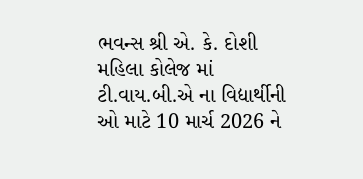ભવન્સ શ્રી એ. કે. દોશી મહિલા કોલેજ માં ટી.વાય.બી.એ ના વિદ્યાર્થીની ઓ માટે 10 માર્ચ 2026 ને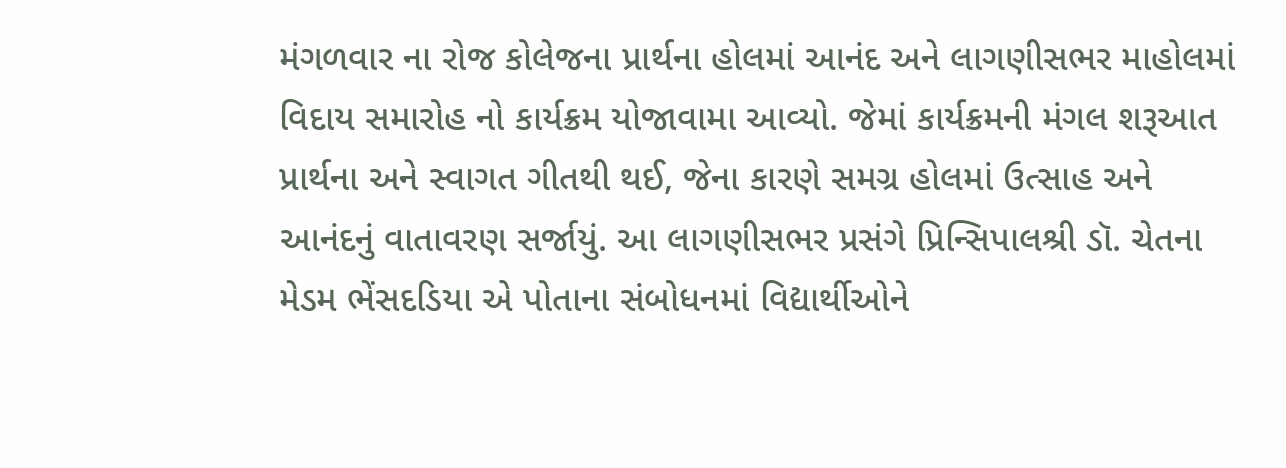મંગળવાર ના રોજ કોલેજના પ્રાર્થના હોલમાં આનંદ અને લાગણીસભર માહોલમાં વિદાય સમારોહ નો કાર્યક્રમ યોજાવામા આવ્યો. જેમાં કાર્યક્રમની મંગલ શરૂઆત પ્રાર્થના અને સ્વાગત ગીતથી થઈ, જેના કારણે સમગ્ર હોલમાં ઉત્સાહ અને આનંદનું વાતાવરણ સર્જાયું. આ લાગણીસભર પ્રસંગે પ્રિન્સિપાલશ્રી ડૉ. ચેતના મેડમ ભેંસદડિયા એ પોતાના સંબોધનમાં વિદ્યાર્થીઓને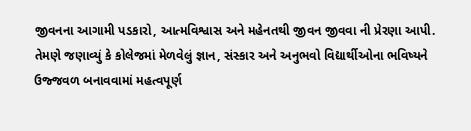જીવનના આગામી પડકારો, આત્મવિશ્વાસ અને મહેનતથી જીવન જીવવા ની પ્રેરણા આપી. તેમણે જણાવ્યું કે કોલેજમાં મેળવેલું જ્ઞાન, સંસ્કાર અને અનુભવો વિદ્યાર્થીઓના ભવિષ્યને ઉજ્જવળ બનાવવામાં મહત્વપૂર્ણ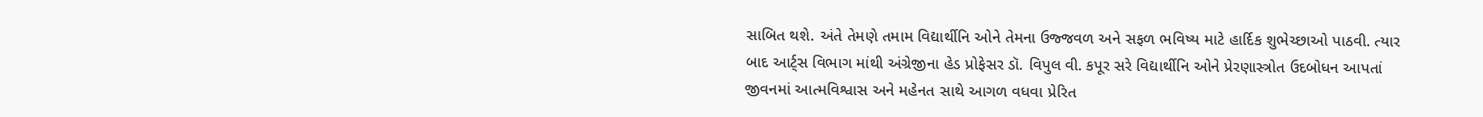સાબિત થશે. અંતે તેમણે તમામ વિદ્યાર્થીનિ ઓને તેમના ઉજ્જવળ અને સફળ ભવિષ્ય માટે હાર્દિક શુભેચ્છાઓ પાઠવી. ત્યાર બાદ આર્ટ્સ વિભાગ માંથી અંગ્રેજીના હેડ પ્રોફેસર ડૉ. વિપુલ વી. કપૂર સરે વિદ્યાર્થીનિ ઓને પ્રેરણાસ્ત્રોત ઉદબોધન આપતાં જીવનમાં આત્મવિશ્વાસ અને મહેનત સાથે આગળ વધવા પ્રેરિત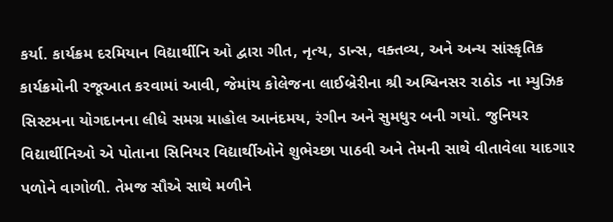કર્યા. કાર્યક્રમ દરમિયાન વિદ્યાર્થીનિ ઓ દ્વારા ગીત, નૃત્ય, ડાન્સ, વક્તવ્ય, અને અન્ય સાંસ્કૃતિક કાર્યક્રમોની રજૂઆત કરવામાં આવી, જેમાંય કોલેજના લાઈબ્રેરીના શ્રી અશ્વિનસર રાઠોડ ના મ્યુઝિક સિસ્ટમના યોગદાનના લીધે સમગ્ર માહોલ આનંદમય, રંગીન અને સુમધુર બની ગયો. જુનિયર વિદ્યાર્થીનિઓ એ પોતાના સિનિયર વિદ્યાર્થીઓને શુભેચ્છા પાઠવી અને તેમની સાથે વીતાવેલા યાદગાર પળોને વાગોળી. તેમજ સૌએ સાથે મળીને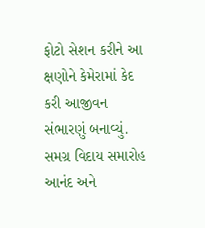ફોટો સેશન કરીને આ ક્ષણોને કેમેરામાં કેદ કરી આજીવન સંભારણું બનાવ્યું. સમગ્ર વિદાય સમારોહ આનંદ અને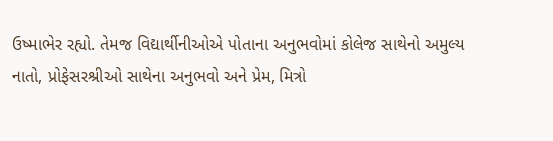ઉષ્માભેર રહ્યો. તેમજ વિદ્યાર્થીનીઓએ પોતાના અનુભવોમાં કોલેજ સાથેનો અમુલ્ય નાતો, પ્રોફેસરશ્રીઓ સાથેના અનુભવો અને પ્રેમ, મિત્રો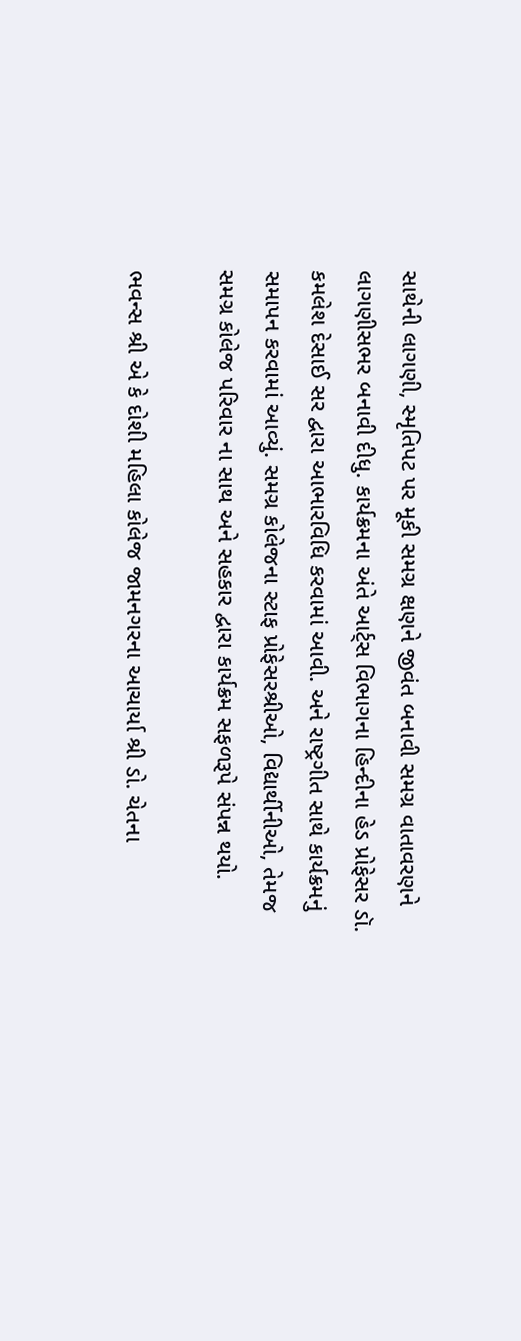સાથેની લાગણી, સ્મૃતિપટ પર મૂકી સમગ્ર ક્ષણને જીવંત બનાવી સમગ્ર વાતાવરણને લાગણીસભર બનાવી દીધુ. કાર્યક્રમના અંતે આર્ટ્સ વિભાગના હિન્દીના હેડ પ્રોફેસર ડૉ. કમલેશ દેસાઈ સર દ્વારા આભારવિધિ કરવામાં આવી. અને રાષ્ટ્રગીત સાથે કાર્યક્રમનું સમાપન કરવામાં આવ્યું. સમગ્ર કોલેજના સ્ટાફ પ્રોફેસરશ્રીઓ, વિદ્યાર્થીનીઓ, તેમજ સમગ્ર કોલેજ પરિવાર ના સાથ અને સહકાર દ્વારા કાર્યક્રમ સફળરૂપે સંપન્ન થયો.

ભવન્સ શ્રી એ કે દોશી મહિલા કોલેજ જામનગરના આચાર્યા શ્રી ડો. ચેતના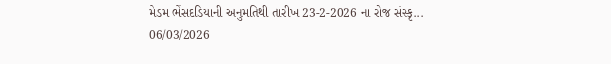મેડમ ભેંસદડિયાની અનુમતિથી તારીખ 23-2-2026 ના રોજ સંસ્કૃ...
06/03/2026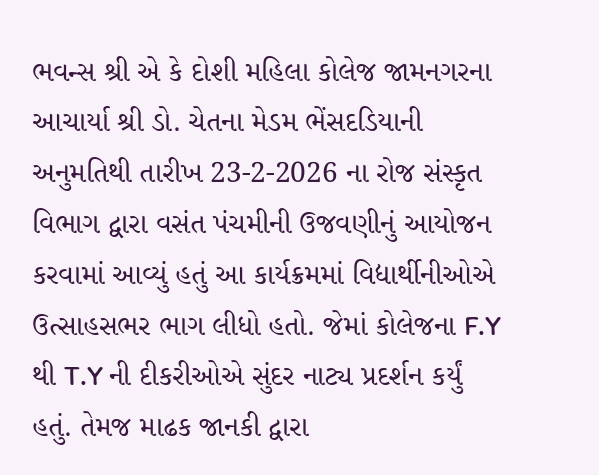ભવન્સ શ્રી એ કે દોશી મહિલા કોલેજ જામનગરના આચાર્યા શ્રી ડો. ચેતના મેડમ ભેંસદડિયાની અનુમતિથી તારીખ 23-2-2026 ના રોજ સંસ્કૃત વિભાગ દ્વારા વસંત પંચમીની ઉજવણીનું આયોજન કરવામાં આવ્યું હતું આ કાર્યક્રમમાં વિદ્યાર્થીનીઓએ ઉત્સાહસભર ભાગ લીધો હતો. જેમાં કોલેજના F.Y થી T.Y ની દીકરીઓએ સુંદર નાટ્ય પ્રદર્શન કર્યું હતું. તેમજ માઢક જાનકી દ્વારા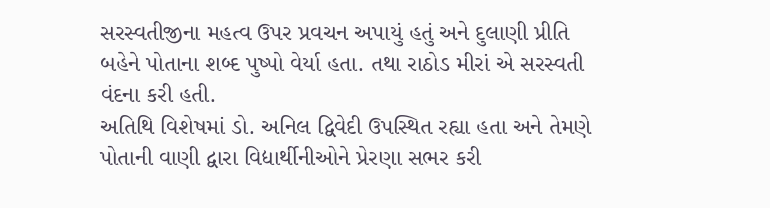સરસ્વતીજીના મહત્વ ઉપર પ્રવચન અપાયું હતું અને દુલાણી પ્રીતિ બહેને પોતાના શબ્દ પુષ્પો વેર્યા હતા. તથા રાઠોડ મીરાં એ સરસ્વતી વંદના કરી હતી.
અતિથિ વિશેષમાં ડો. અનિલ દ્વિવેદી ઉપસ્થિત રહ્યા હતા અને તેમણે પોતાની વાણી દ્વારા વિદ્યાર્થીનીઓને પ્રેરણા સભર કરી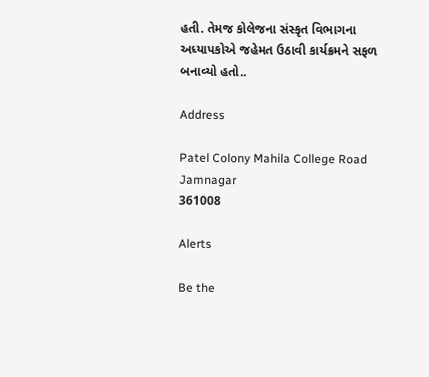હતી. તેમજ કોલેજના સંસ્કૃત વિભાગના અધ્યાપકોએ જહેમત ઉઠાવી કાર્યક્રમને સફળ બનાવ્યો હતો..

Address

Patel Colony Mahila College Road
Jamnagar
361008

Alerts

Be the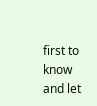first to know and let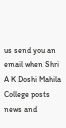us send you an email when Shri A K Doshi Mahila College posts news and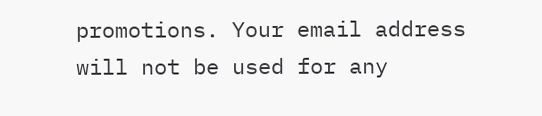promotions. Your email address will not be used for any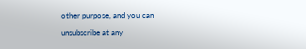other purpose, and you can unsubscribe at any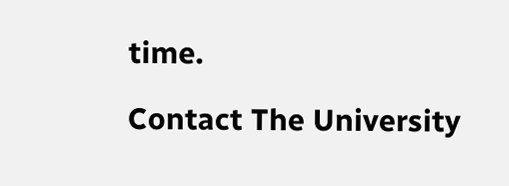time.

Contact The University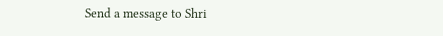Send a message to Shri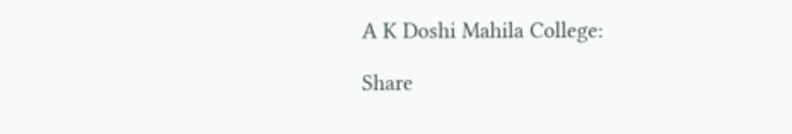A K Doshi Mahila College:

Share